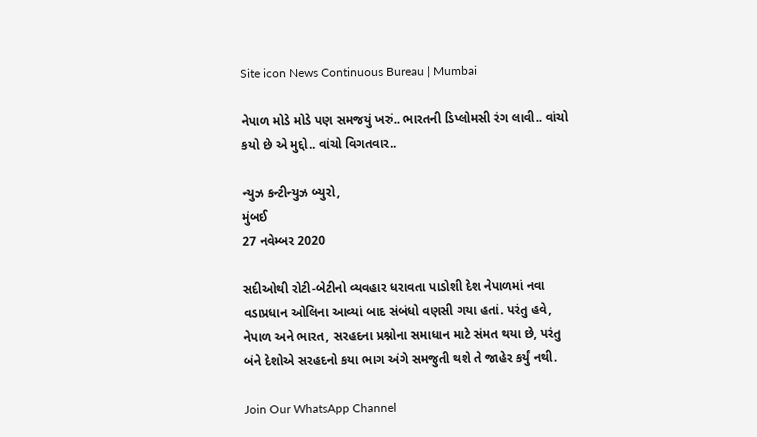Site icon News Continuous Bureau | Mumbai

નેપાળ મોડે મોડે પણ સમજયું ખરું.. ભારતની ડિપ્લોમસી રંગ લાવી.. વાંચો કયો છે એ મુદ્દો.. વાંચો વિગતવાર..

ન્યુઝ કન્ટીન્યુઝ બ્યુરો,
મુંબઈ
27 નવેમ્બર 2020

સદીઓથી રોટી-બેટીનો વ્યવહાર ધરાવતા પાડોશી દેશ નેપાળમાં નવા વડાપ્રધાન ઓલિના આવ્યાં બાદ સંબંધો વણસી ગયા હતાં. પરંતુ હવે, નેપાળ અને ભારત, સરહદના પ્રશ્નોના સમાધાન માટે સંમત થયા છે, પરંતુ બંને દેશોએ સરહદનો કયા ભાગ અંગે સમજુતી થશે તે જાહેર કર્યું નથી.

Join Our WhatsApp Channel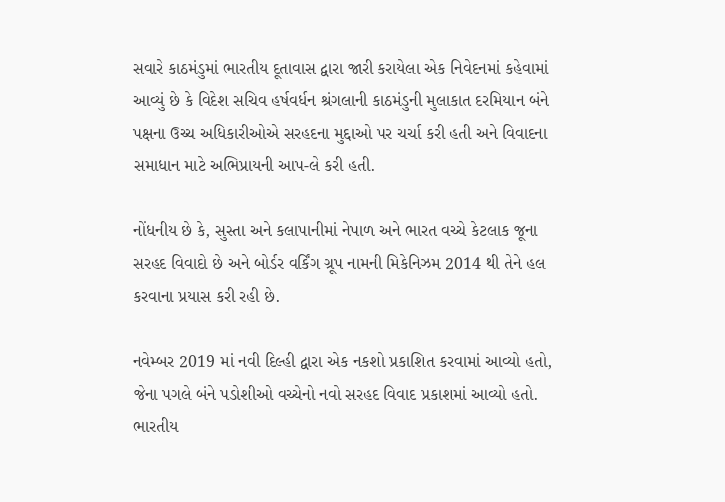સવારે કાઠમંડુમાં ભારતીય દૂતાવાસ દ્વારા જારી કરાયેલા એક નિવેદનમાં કહેવામાં આવ્યું છે કે વિદેશ સચિવ હર્ષવર્ધન શ્રંગલાની કાઠમંડુની મુલાકાત દરમિયાન બંને પક્ષના ઉચ્ચ અધિકારીઓએ સરહદના મુદ્દાઓ પર ચર્ચા કરી હતી અને વિવાદના સમાધાન માટે અભિપ્રાયની આપ-લે કરી હતી.

નોંધનીય છે કે, સુસ્તા અને કલાપાનીમાં નેપાળ અને ભારત વચ્ચે કેટલાક જૂના સરહદ વિવાદો છે અને બોર્ડર વર્કિંગ ગ્રૂપ નામની મિકેનિઝમ 2014 થી તેને હલ કરવાના પ્રયાસ કરી રહી છે.

નવેમ્બર 2019 માં નવી દિલ્હી દ્વારા એક નકશો પ્રકાશિત કરવામાં આવ્યો હતો, જેના પગલે બંને પડોશીઓ વચ્ચેનો નવો સરહદ વિવાદ પ્રકાશમાં આવ્યો હતો.
ભારતીય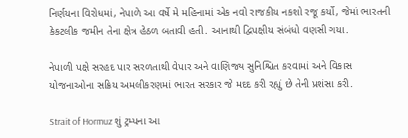નિર્ણયના વિરોધમાં, નેપાળે આ વર્ષે મે મહિનામાં એક નવો રાજકીય નકશો રજૂ કર્યો, જેમાં ભારતની કેકટલીક જમીન તેના ક્ષેત્ર હેઠળ બતાવી હતી. આનાથી દ્વિપક્ષીય સંબંધો વણસી ગયા.

નેપાળી પક્ષે સરહદ પાર સરળતાથી વેપાર અને વાણિજ્ય સુનિશ્ચિત કરવામાં અને વિકાસ યોજનાઓના સક્રિય અમલીકરણમાં ભારત સરકાર જે મદદ કરી રહ્યું છે તેની પ્રશંસા કરી.

Strait of Hormuz શું ટ્રમ્પના આ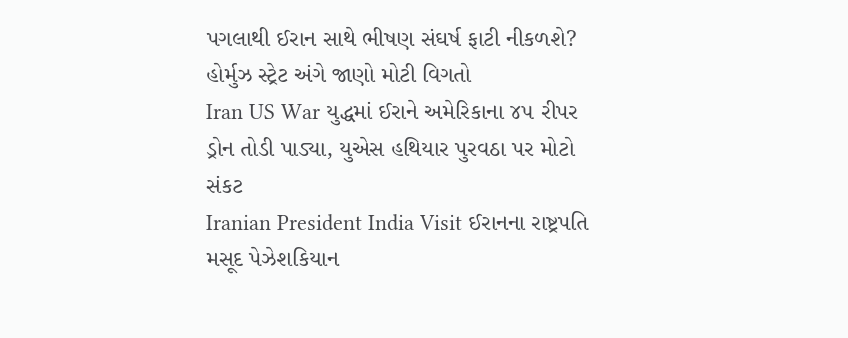પગલાથી ઈરાન સાથે ભીષણ સંઘર્ષ ફાટી નીકળશે? હોર્મુઝ સ્ટ્રેટ અંગે જાણો મોટી વિગતો
Iran US War યુદ્ધમાં ઈરાને અમેરિકાના ૪૫ રીપર ડ્રોન તોડી પાડ્યા, યુએસ હથિયાર પુરવઠા પર મોટો સંકટ
Iranian President India Visit ઈરાનના રાષ્ટ્રપતિ મસૂદ પેઝેશકિયાન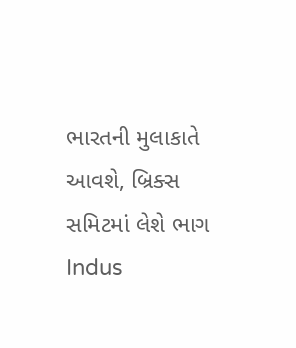ભારતની મુલાકાતે આવશે, બ્રિક્સ સમિટમાં લેશે ભાગ
Indus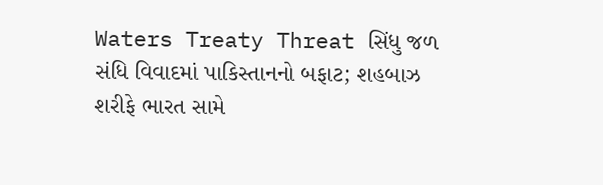Waters Treaty Threat સિંધુ જળ સંધિ વિવાદમાં પાકિસ્તાનનો બફાટ; શહબાઝ શરીફે ભારત સામે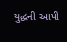યુદ્ધની આપી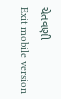ચેતવણી
Exit mobile version